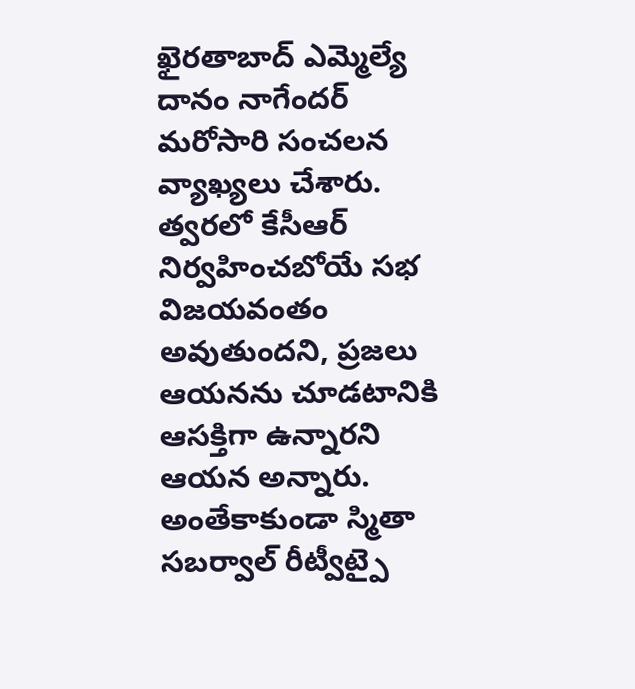ఖైరతాబాద్ ఎమ్మెల్యే దానం నాగేందర్ మరోసారి సంచలన వ్యాఖ్యలు చేశారు. త్వరలో కేసీఆర్ నిర్వహించబోయే సభ విజయవంతం అవుతుందని, ప్రజలు ఆయనను చూడటానికి ఆసక్తిగా ఉన్నారని ఆయన అన్నారు. అంతేకాకుండా స్మితా సబర్వాల్ రీట్వీట్పై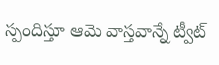స్పందిస్తూ ఆమె వాస్తవాన్నే ట్వీట్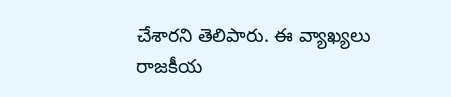చేశారని తెలిపారు. ఈ వ్యాఖ్యలు రాజకీయ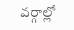వర్గాల్లో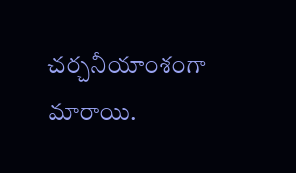చర్చనీయాంశంగా మారాయి.